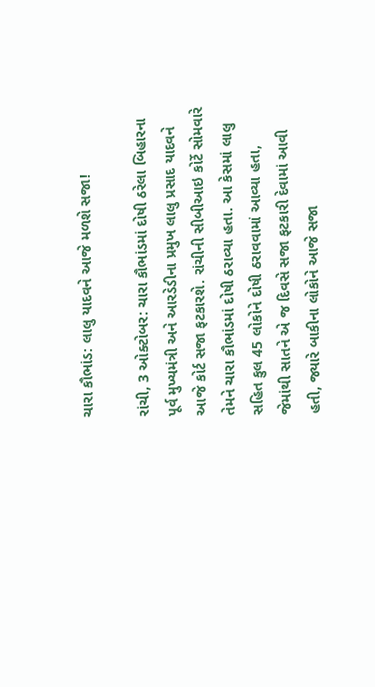ચારા કૌભાંડ: લાલુ યાદવને આજે મળશે સજા!

રાંચી, 3 ઓક્ટોબર: ચારા કૌભાંડમાં દોષી ઠરેલા બિહારના પૂર્વ મુખ્યમંત્રી અને આરડેડીના પ્રમુખ લાલુ પ્રસાદ યાદવને આજે કોર્ટ સજા ફટકારશે. રાંચીની સીબીઆઇ કોર્ટે સોમવારે તેમને ચારા કૌભાંડમાં દોષી ઠરાવ્યા હતા. આ કેસમાં લાલુ સહિત કુલ 45 લોકોને દોષી ઠરાવવામાં આવ્યા હતા, જેમાંથી સાતને એ જ દિવસે સજા ફટકારી દેવામાં આવી હતી, જ્યારે બાકીના લોકોને આજે સજા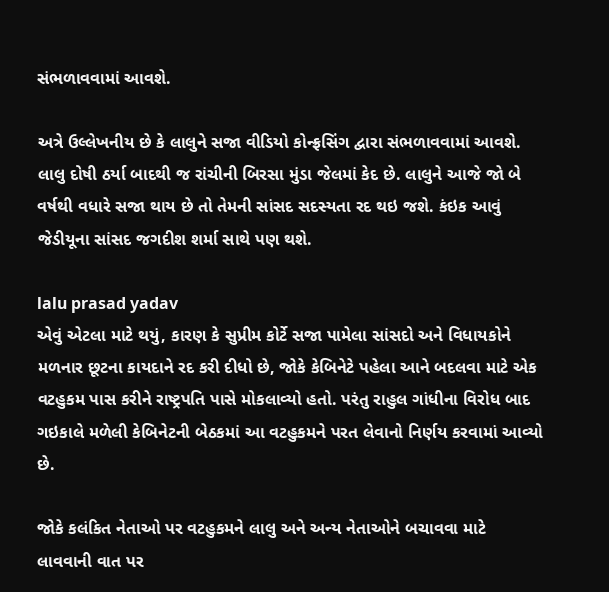સંભળાવવામાં આવશે.

અત્રે ઉલ્લેખનીય છે કે લાલુને સજા વીડિયો કોન્ફ્રસિંગ દ્વારા સંભળાવવામાં આવશે. લાલુ દોષી ઠર્યા બાદથી જ રાંચીની બિરસા મુંડા જેલમાં કેદ છે. લાલુને આજે જો બે વર્ષથી વધારે સજા થાય છે તો તેમની સાંસદ સદસ્યતા રદ થઇ જશે. કંઇક આવું જેડીયૂના સાંસદ જગદીશ શર્મા સાથે પણ થશે.

lalu prasad yadav
એવું એટલા માટે થયું, કારણ કે સુપ્રીમ કોર્ટે સજા પામેલા સાંસદો અને વિધાયકોને મળનાર છૂટના કાયદાને રદ કરી દીધો છે, જોકે કેબિનેટે પહેલા આને બદલવા માટે એક વટહુકમ પાસ કરીને રાષ્ટ્રપતિ પાસે મોકલાવ્યો હતો. પરંતુ રાહુલ ગાંધીના વિરોધ બાદ ગઇકાલે મળેલી કેબિનેટની બેઠકમાં આ વટહુકમને પરત લેવાનો નિર્ણય કરવામાં આવ્યો છે.

જોકે કલંકિત નેતાઓ પર વટહુકમને લાલુ અને અન્ય નેતાઓને બચાવવા માટે લાવવાની વાત પર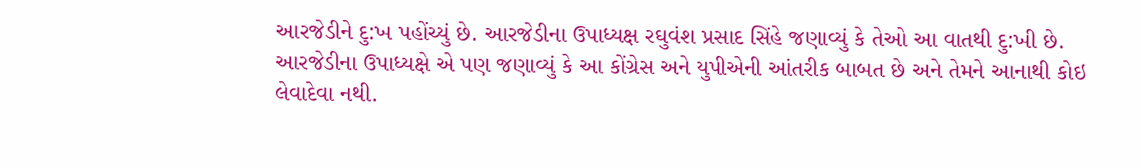આરજેડીને દુ:ખ પહોંચ્યું છે. આરજેડીના ઉપાધ્યક્ષ રઘુવંશ પ્રસાદ સિંહે જણાવ્યું કે તેઓ આ વાતથી દુ:ખી છે. આરજેડીના ઉપાધ્યક્ષે એ પણ જણાવ્યું કે આ કોંગ્રેસ અને યુપીએની આંતરીક બાબત છે અને તેમને આનાથી કોઇ લેવાદેવા નથી.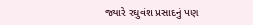જ્યારે રઘુવંશ પ્રસાદનું પણ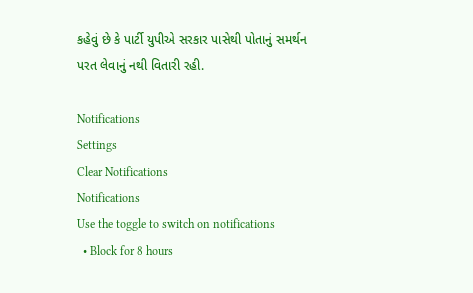કહેવું છે કે પાર્ટી યુપીએ સરકાર પાસેથી પોતાનું સમર્થન પરત લેવાનું નથી વિતારી રહી.

Notifications
Settings
Clear Notifications
Notifications
Use the toggle to switch on notifications
  • Block for 8 hours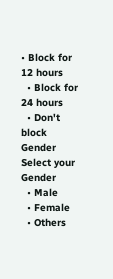• Block for 12 hours
  • Block for 24 hours
  • Don't block
Gender
Select your Gender
  • Male
  • Female
  • Others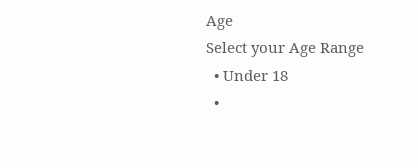Age
Select your Age Range
  • Under 18
  •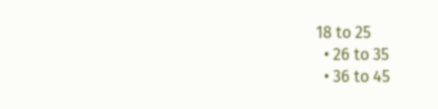18 to 25
  • 26 to 35
  • 36 to 45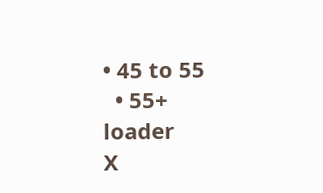• 45 to 55
  • 55+
loader
X